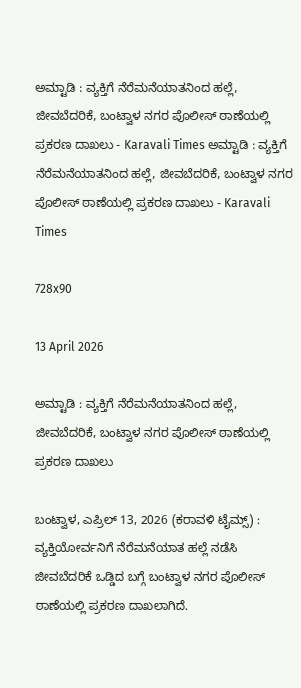ಅಮ್ಟಾಡಿ : ವ್ಯಕ್ತಿಗೆ ನೆರೆಮನೆಯಾತನಿಂದ ಹಲ್ಲೆ, ಜೀವಬೆದರಿಕೆ, ಬಂಟ್ವಾಳ ನಗರ ಪೊಲೀಸ್ ಠಾಣೆಯಲ್ಲಿ ಪ್ರಕರಣ ದಾಖಲು - Karavali Times ಅಮ್ಟಾಡಿ : ವ್ಯಕ್ತಿಗೆ ನೆರೆಮನೆಯಾತನಿಂದ ಹಲ್ಲೆ, ಜೀವಬೆದರಿಕೆ, ಬಂಟ್ವಾಳ ನಗರ ಪೊಲೀಸ್ ಠಾಣೆಯಲ್ಲಿ ಪ್ರಕರಣ ದಾಖಲು - Karavali Times

728x90

13 April 2026

ಅಮ್ಟಾಡಿ : ವ್ಯಕ್ತಿಗೆ ನೆರೆಮನೆಯಾತನಿಂದ ಹಲ್ಲೆ, ಜೀವಬೆದರಿಕೆ, ಬಂಟ್ವಾಳ ನಗರ ಪೊಲೀಸ್ ಠಾಣೆಯಲ್ಲಿ ಪ್ರಕರಣ ದಾಖಲು

ಬಂಟ್ವಾಳ, ಎಪ್ರಿಲ್ 13, 2026 (ಕರಾವಳಿ ಟೈಮ್ಸ್) : ವ್ಯಕ್ತಿಯೋರ್ವನಿಗೆ ನೆರೆಮನೆಯಾತ ಹಲ್ಲೆ ನಡೆಸಿ ಜೀವಬೆದರಿಕೆ ಒಡ್ಡಿದ ಬಗ್ಗೆ ಬಂಟ್ವಾಳ ನಗರ ಪೊಲೀಸ್ ಠಾಣೆಯಲ್ಲಿ ಪ್ರಕರಣ ದಾಖಲಾಗಿದೆ.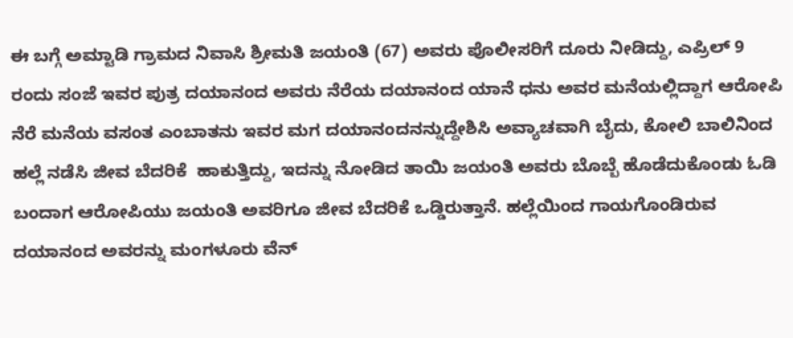ಈ ಬಗ್ಗೆ ಅಮ್ಟಾಡಿ ಗ್ರಾಮದ ನಿವಾಸಿ ಶ್ರೀಮತಿ ಜಯಂತಿ (67) ಅವರು ಪೊಲೀಸರಿಗೆ ದೂರು ನೀಡಿದ್ದು, ಎಪ್ರಿಲ್ 9 ರಂದು ಸಂಜೆ ಇವರ ಪುತ್ರ ದಯಾನಂದ ಅವರು ನೆರೆಯ ದಯಾನಂದ ಯಾನೆ ಧನು ಅವರ ಮನೆಯಲ್ಲಿದ್ದಾಗ ಆರೋಪಿ ನೆರೆ ಮನೆಯ ವಸಂತ ಎಂಬಾತನು ಇವರ ಮಗ ದಯಾನಂದನನ್ನುದ್ದೇಶಿಸಿ ಅವ್ಯಾಚವಾಗಿ ಬೈದು, ಕೋಲಿ ಬಾಲಿನಿಂದ ಹಲ್ಲೆ ನಡೆಸಿ ಜೀವ ಬೆದರಿಕೆ  ಹಾಕುತ್ತಿದ್ದು, ಇದನ್ನು ನೋಡಿದ ತಾಯಿ ಜಯಂತಿ ಅವರು ಬೊಬ್ಬೆ ಹೊಡೆದುಕೊಂಡು ಓಡಿ ಬಂದಾಗ ಆರೋಪಿಯು ಜಯಂತಿ ಅವರಿಗೂ ಜೀವ ಬೆದರಿಕೆ ಒಡ್ಡಿರುತ್ತಾನೆ. ಹಲ್ಲೆಯಿಂದ ಗಾಯಗೊಂಡಿರುವ ದಯಾನಂದ ಅವರನ್ನು ಮಂಗಳೂರು ವೆನ್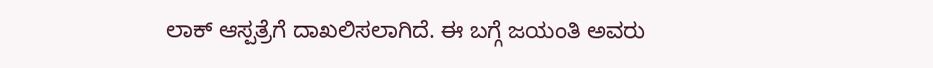ಲಾಕ್ ಆಸ್ಪತ್ರೆಗೆ ದಾಖಲಿಸಲಾಗಿದೆ. ಈ ಬಗ್ಗೆ ಜಯಂತಿ ಅವರು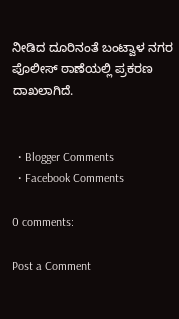ನೀಡಿದ ದೂರಿನಂತೆ ಬಂಟ್ವಾಳ ನಗರ ಪೊಲೀಸ್ ಠಾಣೆಯಲ್ಲಿ ಪ್ರಕರಣ ದಾಖಲಾಗಿದೆ.


  • Blogger Comments
  • Facebook Comments

0 comments:

Post a Comment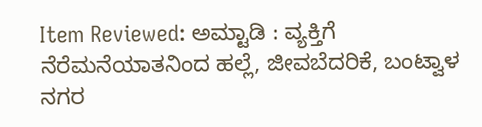Item Reviewed: ಅಮ್ಟಾಡಿ : ವ್ಯಕ್ತಿಗೆ ನೆರೆಮನೆಯಾತನಿಂದ ಹಲ್ಲೆ, ಜೀವಬೆದರಿಕೆ, ಬಂಟ್ವಾಳ ನಗರ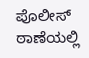ಪೊಲೀಸ್ ಠಾಣೆಯಲ್ಲಿ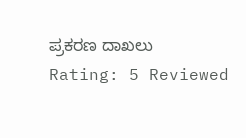ಪ್ರಕರಣ ದಾಖಲು Rating: 5 Reviewed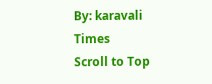By: karavali Times
Scroll to Top